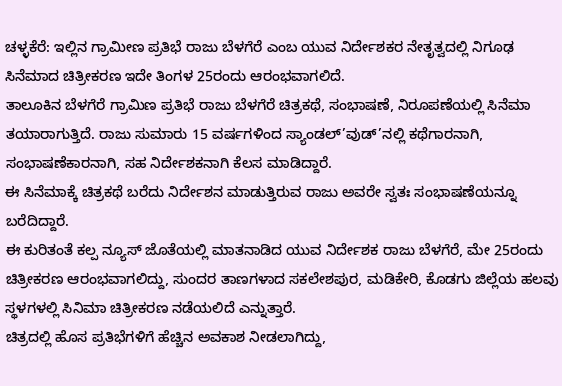ಚಳ್ಳಕೆರೆ: ಇಲ್ಲಿನ ಗ್ರಾಮೀಣ ಪ್ರತಿಭೆ ರಾಜು ಬೆಳಗೆರೆ ಎಂಬ ಯುವ ನಿರ್ದೇಶಕರ ನೇತೃತ್ವದಲ್ಲಿ ನಿಗೂಢ ಸಿನೆಮಾದ ಚಿತ್ರೀಕರಣ ಇದೇ ತಿಂಗಳ 25ರಂದು ಆರಂಭವಾಗಲಿದೆ.
ತಾಲೂಕಿನ ಬೆಳಗೆರೆ ಗ್ರಾಮಿಣ ಪ್ರತಿಭೆ ರಾಜು ಬೆಳಗೆರೆ ಚಿತ್ರಕಥೆ, ಸಂಭಾಷಣೆ, ನಿರೂಪಣೆಯಲ್ಲಿ ಸಿನೆಮಾ ತಯಾರಾಗುತ್ತಿದೆ. ರಾಜು ಸುಮಾರು 15 ವರ್ಷಗಳಿಂದ ಸ್ಯಾಂಡಲ್’ವುಡ್’ನಲ್ಲಿ ಕಥೆಗಾರನಾಗಿ, ಸಂಭಾಷಣೆಕಾರನಾಗಿ, ಸಹ ನಿರ್ದೇಶಕನಾಗಿ ಕೆಲಸ ಮಾಡಿದ್ದಾರೆ.
ಈ ಸಿನೆಮಾಕ್ಕೆ ಚಿತ್ರಕಥೆ ಬರೆದು ನಿರ್ದೇಶನ ಮಾಡುತ್ತಿರುವ ರಾಜು ಅವರೇ ಸ್ವತಃ ಸಂಭಾಷಣೆಯನ್ನೂ ಬರೆದಿದ್ದಾರೆ.
ಈ ಕುರಿತಂತೆ ಕಲ್ಪ ನ್ಯೂಸ್ ಜೊತೆಯಲ್ಲಿ ಮಾತನಾಡಿದ ಯುವ ನಿರ್ದೇಶಕ ರಾಜು ಬೆಳಗೆರೆ, ಮೇ 25ರಂದು ಚಿತ್ರೀಕರಣ ಆರಂಭವಾಗಲಿದ್ದು, ಸುಂದರ ತಾಣಗಳಾದ ಸಕಲೇಶಪುರ, ಮಡಿಕೇರಿ, ಕೊಡಗು ಜಿಲ್ಲೆಯ ಹಲವು ಸ್ಥಳಗಳಲ್ಲಿ ಸಿನಿಮಾ ಚಿತ್ರೀಕರಣ ನಡೆಯಲಿದೆ ಎನ್ನುತ್ತಾರೆ.
ಚಿತ್ರದಲ್ಲಿ ಹೊಸ ಪ್ರತಿಭೆಗಳಿಗೆ ಹೆಚ್ಚಿನ ಅವಕಾಶ ನೀಡಲಾಗಿದ್ದು,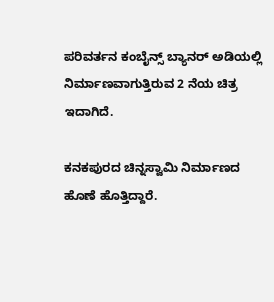ಪರಿವರ್ತನ ಕಂಬೈನ್ಸ್ ಬ್ಯಾನರ್ ಅಡಿಯಲ್ಲಿ ನಿರ್ಮಾಣವಾಗುತ್ತಿರುವ 2 ನೆಯ ಚಿತ್ರ ಇದಾಗಿದೆ.

ಕನಕಪುರದ ಚಿನ್ನಸ್ವಾಮಿ ನಿರ್ಮಾಣದ ಹೊಣೆ ಹೊತ್ತಿದ್ದಾರೆ.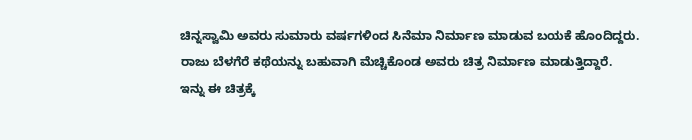ಚಿನ್ನಸ್ವಾಮಿ ಅವರು ಸುಮಾರು ವರ್ಷಗಳಿಂದ ಸಿನೆಮಾ ನಿರ್ಮಾಣ ಮಾಡುವ ಬಯಕೆ ಹೊಂದಿದ್ದರು. ರಾಜು ಬೆಳಗೆರೆ ಕಥೆಯನ್ನು ಬಹುವಾಗಿ ಮೆಚ್ಚಿಕೊಂಡ ಅವರು ಚಿತ್ರ ನಿರ್ಮಾಣ ಮಾಡುತ್ತಿದ್ದಾರೆ.
ಇನ್ನು ಈ ಚಿತ್ರಕ್ಕೆ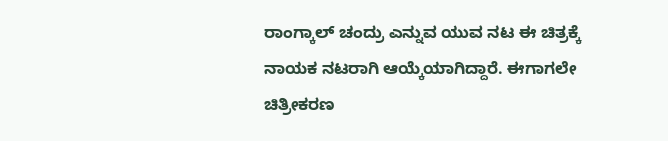ರಾಂಗ್ಕಾಲ್ ಚಂದ್ರು ಎನ್ನುವ ಯುವ ನಟ ಈ ಚಿತ್ರಕ್ಕೆ ನಾಯಕ ನಟರಾಗಿ ಆಯ್ಕೆಯಾಗಿದ್ದಾರೆ. ಈಗಾಗಲೇ ಚಿತ್ರೀಕರಣ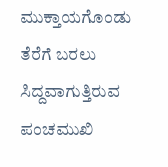ಮುಕ್ತಾಯಗೊಂಡು ತೆರೆಗೆ ಬರಲು ಸಿದ್ದವಾಗುತ್ತಿರುವ ಪಂಚಮುಖಿ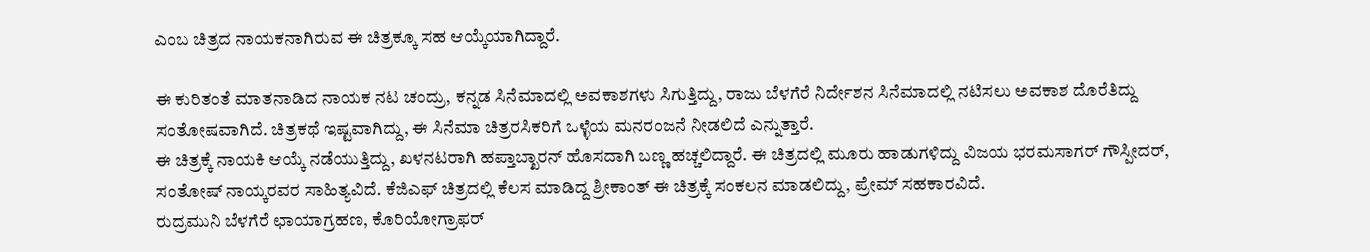ಎಂಬ ಚಿತ್ರದ ನಾಯಕನಾಗಿರುವ ಈ ಚಿತ್ರಕ್ಕೂ ಸಹ ಆಯ್ಕೆಯಾಗಿದ್ದಾರೆ.

ಈ ಕುರಿತಂತೆ ಮಾತನಾಡಿದ ನಾಯಕ ನಟ ಚಂದ್ರು, ಕನ್ನಡ ಸಿನೆಮಾದಲ್ಲಿ ಅವಕಾಶಗಳು ಸಿಗುತ್ತಿದ್ದು, ರಾಜು ಬೆಳಗೆರೆ ನಿರ್ದೇಶನ ಸಿನೆಮಾದಲ್ಲಿ ನಟಿಸಲು ಅವಕಾಶ ದೊರೆತಿದ್ದು ಸಂತೋಷವಾಗಿದೆ. ಚಿತ್ರಕಥೆ ಇಷ್ಟವಾಗಿದ್ದು, ಈ ಸಿನೆಮಾ ಚಿತ್ರರಸಿಕರಿಗೆ ಒಳ್ಳೆಯ ಮನರಂಜನೆ ನೀಡಲಿದೆ ಎನ್ನುತ್ತಾರೆ.
ಈ ಚಿತ್ರಕ್ಕೆ ನಾಯಕಿ ಆಯ್ಕೆ ನಡೆಯುತ್ತಿದ್ದು, ಖಳನಟರಾಗಿ ಹಪ್ತಾಬ್ಖಾರನ್ ಹೊಸದಾಗಿ ಬಣ್ಣ ಹಚ್ಚಲಿದ್ದಾರೆ. ಈ ಚಿತ್ರದಲ್ಲಿ ಮೂರು ಹಾಡುಗಳಿದ್ದು ವಿಜಯ ಭರಮಸಾಗರ್ ಗೌಸ್ಪೀದರ್, ಸಂತೋಷ್ ನಾಯ್ಕರವರ ಸಾಹಿತ್ಯವಿದೆ. ಕೆಜಿಎಫ್ ಚಿತ್ರದಲ್ಲಿ ಕೆಲಸ ಮಾಡಿದ್ದ ಶ್ರೀಕಾಂತ್ ಈ ಚಿತ್ರಕ್ಕೆ ಸಂಕಲನ ಮಾಡಲಿದ್ದು, ಪ್ರೇಮ್ ಸಹಕಾರವಿದೆ.
ರುದ್ರಮುನಿ ಬೆಳಗೆರೆ ಛಾಯಾಗ್ರಹಣ, ಕೊರಿಯೋಗ್ರಾಫರ್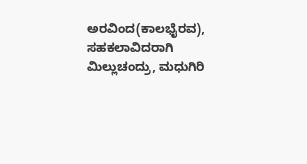ಅರವಿಂದ(ಕಾಲಭೈರವ), ಸಹಕಲಾವಿದರಾಗಿ ಮಿಲ್ಲುಚಂದ್ರು, ಮಧುಗಿರಿ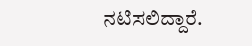ನಟಿಸಲಿದ್ದಾರೆ.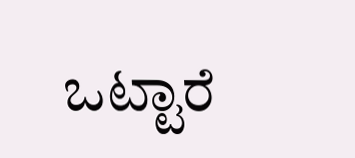ಒಟ್ಟಾರೆ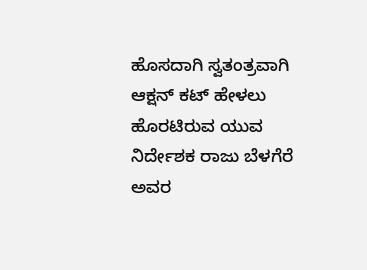ಹೊಸದಾಗಿ ಸ್ವತಂತ್ರವಾಗಿ ಆಕ್ಷನ್ ಕಟ್ ಹೇಳಲು ಹೊರಟಿರುವ ಯುವ ನಿರ್ದೇಶಕ ರಾಜು ಬೆಳಗೆರೆ ಅವರ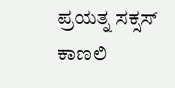ಪ್ರಯತ್ನ ಸಕ್ಸಸ್ ಕಾಣಲಿ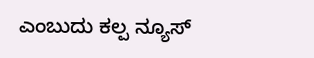ಎಂಬುದು ಕಲ್ಪ ನ್ಯೂಸ್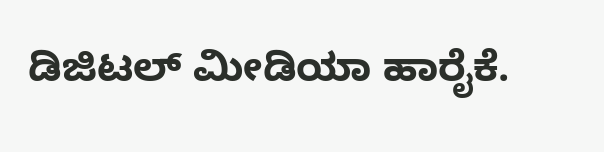ಡಿಜಿಟಲ್ ಮೀಡಿಯಾ ಹಾರೈಕೆ.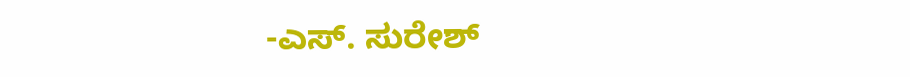-ಎಸ್. ಸುರೇಶ್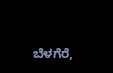ಬೆಳಗೆರೆ,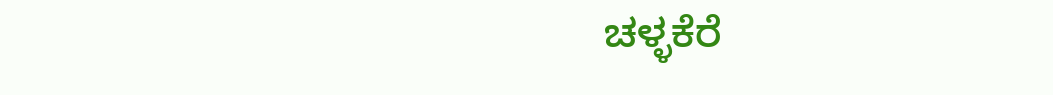ಚಳ್ಳಕೆರೆ